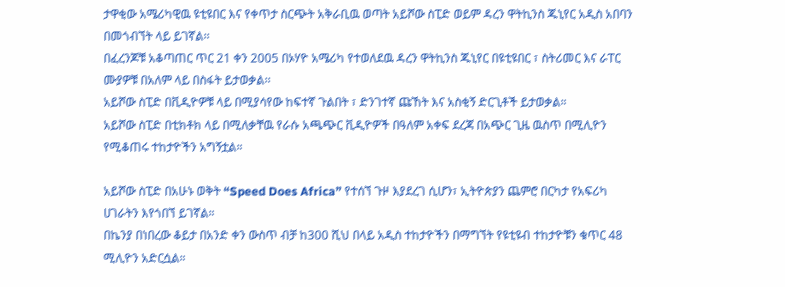ታዋቂው አሜሪካዊዉ ዩቲዩበር እና የቀጥታ ስርጭት አቅራቢዉ ወጣት አይሾው ስፒድ ወይም ዳረን ዋትኪንስ ጁኒየር አዲስ አበባን በመጎብኘት ላይ ይገኛል፡፡
በፈረንጆቹ አቆጣጠር ጥር 21 ቀን 2005 በኦሃዮ አሜሪካ የተወለደዉ ዳረን ዋትኪንስ ጁኒየር በዩቲዩበር ፣ ስትሪመር እና ራፐር ሙያዎቹ በአለም ላይ በስፋት ይታወቃል፡፡
አይሾው ስፒድ በቪዲዮዎቹ ላይ በሚያሳየው ከፍተኛ ጉልበት ፣ ድንገተኛ ጩኸት እና አስቂኝ ድርጊቶች ይታወቃል።
አይሾው ስፒድ በቲክቶክ ላይ በሚለቃቸዉ የራሱ አጫጭር ቪዲዮዎች በዓለም አቀፍ ደረጃ በአጭር ጊዜ ዉስጥ በሚሊዮን የሚቆጠሩ ተከታዮችን አግኝቷል።

አይሾው ስፒድ በአሁኑ ወቅት “Speed Does Africa” የተሰኘ ጉዞ እያደረገ ሲሆን፣ ኢትዮጵያን ጨምሮ በርካታ የአፍሪካ ሀገራትን እየጎበኘ ይገኛል።
በኬንያ በነበረው ቆይታ በአንድ ቀን ውስጥ ብቻ ከ300 ሺህ በላይ አዲስ ተከታዮችን በማግኘት የዩቲዩብ ተከታዮቹን ቁጥር 48 ሚሊዮን አድርሷል።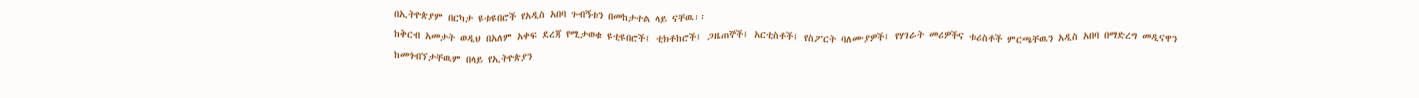በኢትዮጵያም በርካታ ዩቱዩበሮች የአዲስ አበባ ጉብኝቱን በመከታተል ላይ ናቸዉ፡፡
ከቅርብ አመታት ወዲህ በአለም አቀፍ ደረጃ የሚታወቁ ዩቲዩበሮች፤ ቲክቶከሮች፤ ጋዜጠኞች፤ አርቲስቶች፤ የስፖርት ባለሙያዎች፤ የሃገራት መሪዎችና ቱሪስቶች ምርጫቸዉን አዲስ አበባ በማድረግ መዲናዋን ከመጎብኘታቸዉም በላይ የኢትዮጵያን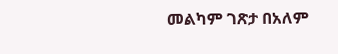መልካም ገጽታ በአለም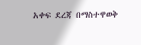አቀፍ ደረጃ በማስተዋወቅ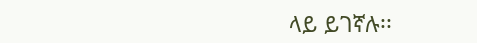ላይ ይገኛሉ፡፡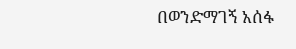በወንድማገኝ አሰፋ